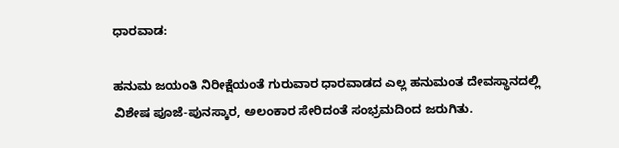ಧಾರವಾಡ:

ಹನುಮ ಜಯಂತಿ ನಿರೀಕ್ಷೆಯಂತೆ ಗುರುವಾರ ಧಾರವಾಡದ ಎಲ್ಲ ಹನುಮಂತ ದೇವಸ್ಥಾನದಲ್ಲಿ ವಿಶೇಷ ಪೂಜೆ-ಪುನಸ್ಕಾರ, ಅಲಂಕಾರ ಸೇರಿದಂತೆ ಸಂಭ್ರಮದಿಂದ ಜರುಗಿತು.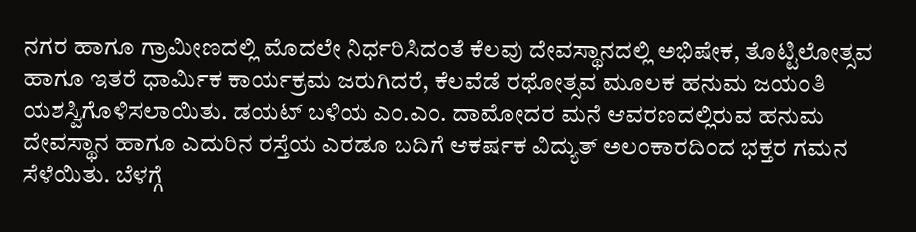ನಗರ ಹಾಗೂ ಗ್ರಾಮೀಣದಲ್ಲಿ ಮೊದಲೇ ನಿರ್ಧರಿಸಿದಂತೆ ಕೆಲವು ದೇವಸ್ಥಾನದಲ್ಲಿ ಅಭಿಷೇಕ, ತೊಟ್ಟಿಲೋತ್ಸವ ಹಾಗೂ ಇತರೆ ಧಾರ್ಮಿಕ ಕಾರ್ಯಕ್ರಮ ಜರುಗಿದರೆ, ಕೆಲವೆಡೆ ರಥೋತ್ಸವ ಮೂಲಕ ಹನುಮ ಜಯಂತಿ ಯಶಸ್ವಿಗೊಳಿಸಲಾಯಿತು. ಡಯಟ್‌ ಬಳಿಯ ಎಂ.ಎಂ. ದಾಮೋದರ ಮನೆ ಆವರಣದಲ್ಲಿರುವ ಹನುಮ ದೇವಸ್ಥಾನ ಹಾಗೂ ಎದುರಿನ ರಸ್ತೆಯ ಎರಡೂ ಬದಿಗೆ ಆಕರ್ಷಕ ವಿದ್ಯುತ್‌ ಅಲಂಕಾರದಿಂದ ಭಕ್ತರ ಗಮನ ಸೆಳೆಯಿತು. ಬೆಳಗ್ಗೆ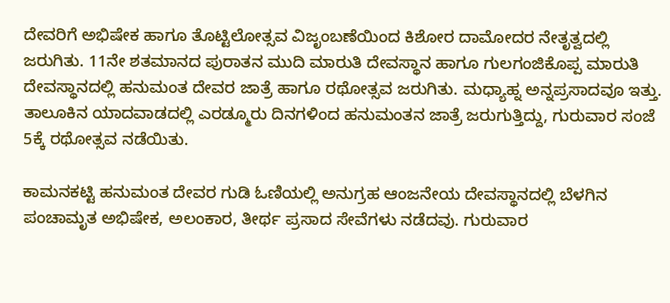ದೇವರಿಗೆ ಅಭಿಷೇಕ ಹಾಗೂ ತೊಟ್ಟಿಲೋತ್ಸವ ವಿಜೃಂಬಣೆಯಿಂದ ಕಿಶೋರ ದಾಮೋದರ ನೇತೃತ್ವದಲ್ಲಿ ಜರುಗಿತು. 11ನೇ ಶತಮಾನದ ಪುರಾತನ ಮುದಿ ಮಾರುತಿ ದೇವಸ್ಥಾನ ಹಾಗೂ ಗುಲಗಂಜಿಕೊಪ್ಪ ಮಾರುತಿ ದೇವಸ್ಥಾನದಲ್ಲಿ ಹನುಮಂತ ದೇವರ ಜಾತ್ರೆ ಹಾಗೂ ರಥೋತ್ಸವ ಜರುಗಿತು. ಮಧ್ಯಾಹ್ನ ಅನ್ನಪ್ರಸಾದವೂ ಇತ್ತು. ತಾಲೂಕಿನ ಯಾದವಾಡದಲ್ಲಿ ಎರಡ್ಮೂರು ದಿನಗಳಿಂದ ಹನುಮಂತನ ಜಾತ್ರೆ ಜರುಗುತ್ತಿದ್ದು, ಗುರುವಾರ ಸಂಜೆ 5ಕ್ಕೆ ರಥೋತ್ಸವ ನಡೆಯಿತು.

ಕಾಮನಕಟ್ಟಿ ಹನುಮಂತ ದೇವರ ಗುಡಿ ಓಣಿಯಲ್ಲಿ ಅನುಗ್ರಹ ಆಂಜನೇಯ ದೇವಸ್ಥಾನದಲ್ಲಿ ಬೆಳಗಿನ ಪಂಚಾಮೃತ ಅಭಿಷೇಕ, ಅಲಂಕಾರ, ತೀರ್ಥ ಪ್ರಸಾದ ಸೇವೆಗಳು ನಡೆದವು. ಗುರುವಾರ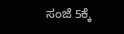ಸಂಜೆ 5ಕ್ಕೆ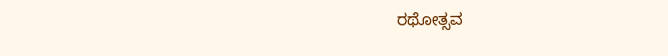ರಥೋತ್ಸವ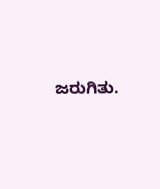ಜರುಗಿತು.